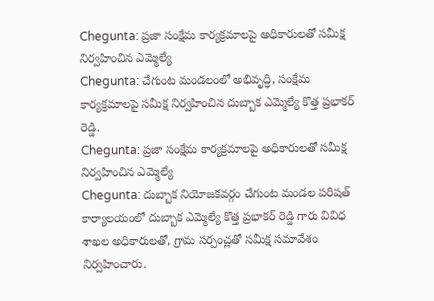Chegunta: ప్రజా సంక్షేమ కార్యక్రమాలపై అధికారులతో సమీక్ష నిర్వహించిన ఎమ్మెల్యే
Chegunta: చేగుంట మండలంలో అభివృద్ధి, సంక్షేమ కార్యక్రమాలపై సమీక్ష నిర్వహించిన దుబ్బాక ఎమ్మెల్యే కొత్త ప్రభాకర్ రెడ్డి.
Chegunta: ప్రజా సంక్షేమ కార్యక్రమాలపై అధికారులతో సమీక్ష నిర్వహించిన ఎమ్మెల్యే
Chegunta: దుబ్బాక నియోజకవర్గం చేగుంట మండల పరిషత్ కార్యాలయంలో దుబ్బాక ఎమ్మెల్యే కొత్త ప్రభాకర్ రెడ్డి గారు వివిధ శాఖల అధికారులతో, గ్రామ సర్పంచ్లతో సమీక్ష సమావేశం నిర్వహించారు.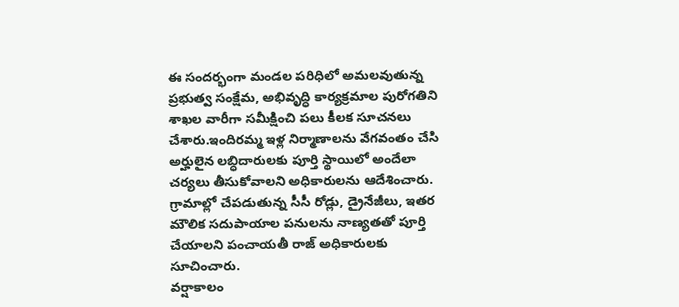ఈ సందర్భంగా మండల పరిధిలో అమలవుతున్న ప్రభుత్వ సంక్షేమ, అభివృద్ధి కార్యక్రమాల పురోగతిని శాఖల వారీగా సమీక్షించి పలు కీలక సూచనలు చేశారు.ఇందిరమ్మ ఇళ్ల నిర్మాణాలను వేగవంతం చేసి అర్హులైన లబ్ధిదారులకు పూర్తి స్థాయిలో అందేలా చర్యలు తీసుకోవాలని అధికారులను ఆదేశించారు.
గ్రామాల్లో చేపడుతున్న సీసీ రోడ్లు, డ్రైనేజీలు, ఇతర మౌలిక సదుపాయాల పనులను నాణ్యతతో పూర్తి చేయాలని పంచాయతీ రాజ్ అధికారులకు సూచించారు.
వర్షాకాలం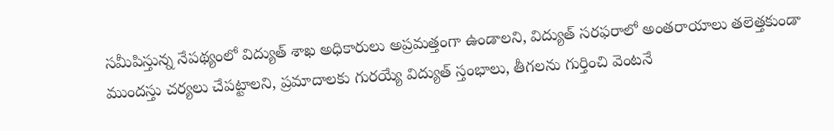సమీపిస్తున్న నేపథ్యంలో విద్యుత్ శాఖ అధికారులు అప్రమత్తంగా ఉండాలని, విద్యుత్ సరఫరాలో అంతరాయాలు తలెత్తకుండా ముందస్తు చర్యలు చేపట్టాలని, ప్రమాదాలకు గురయ్యే విద్యుత్ స్తంభాలు, తీగలను గుర్తించి వెంటనే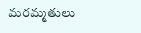మరమ్మతులు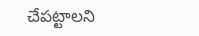చేపట్టాలని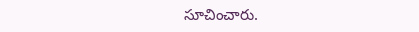సూచించారు.